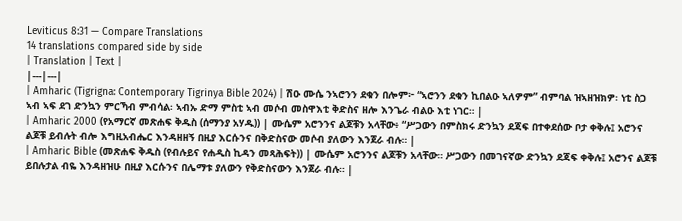Leviticus 8:31 — Compare Translations
14 translations compared side by side
| Translation | Text |
|---|---|
| Amharic (Tigrigna: Contemporary Tigrinya Bible 2024) | ሽዑ ሙሴ ንኣሮንን ደቁን በሎም፦ “ኣሮንን ደቁን ኪበልዑ ኣለዎም” ብምባል ዝኣዘዝክዎ፡ ነቲ ስጋ ኣብ ኣፍ ደገ ድንኳን ምርኻብ ምብሳል፡ ኣብኡ ድማ ምስቲ ኣብ መሶብ መስዋእቲ ቅድስና ዘሎ እንጌራ ብልዑ እቲ ነገር። |
| Amharic 2000 (የአማርኛ መጽሐፍ ቅዱስ (ሰማንያ አሃዱ)) | ሙሴም አሮንንና ልጆቹን አላቸው፥ “ሥጋውን በምስክሩ ድንኳን ደጃፍ በተቀደሰው ቦታ ቀቅሉ፤ አሮንና ልጆቹ ይብሉት ብሎ እግዚአብሔር እንዳዘዘኝ በዚያ እርሱንና በቅድስናው መሶብ ያለውን እንጀራ ብሉ። |
| Amharic Bible (መጽሐፍ ቅዱስ (የብሉይና የሐዲስ ኪዳን መጻሕፍት)) | ሙሴም አሮንንና ልጆቹን አላቸው። ሥጋውን በመገናኛው ድንኳን ደጃፍ ቀቅሉ፤ አሮንና ልጆቹ ይበሉታል ብዬ እንዳዘዝሁ በዚያ እርሱንና በሌማቱ ያለውን የቅድስናውን እንጀራ ብሉ። |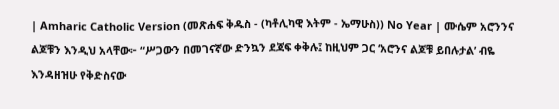| Amharic Catholic Version (መጽሐፍ ቅዱስ - (ካቶሊካዊ እትም - ኤማሁስ)) No Year | ሙሴም አሮንንና ልጆቹን እንዲህ አላቸው፦ “ሥጋውን በመገናኛው ድንኳን ደጃፍ ቀቅሉ፤ ከዚህም ጋር ‘አሮንና ልጆቹ ይበሉታል’ ብዬ እንዳዘዝሁ የቅድስናው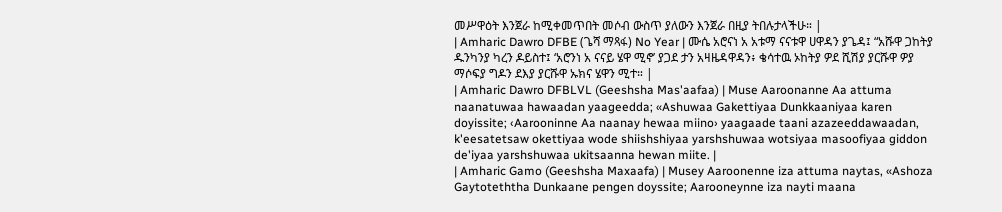መሥዋዕት እንጀራ ከሚቀመጥበት መሶብ ውስጥ ያለውን እንጀራ በዚያ ትበሉታላችሁ። |
| Amharic Dawro DFBE (ጌሻ ማጻፋ) No Year | ሙሴ አሮናነ አ አቱማ ናናቱዋ ሀዋዳን ያጌዳ፤ “አሹዋ ጋከትያ ዱንካንያ ካረን ዶይስተ፤ ‘አሮንነ አ ናናይ ሄዋ ሚኖ’ ያጋደ ታን አዛዜዳዋዳን፥ ቄሳተዉ ኦከትያ ዎደ ሺሽያ ያርሹዋ ዎያ ማሶፍያ ግዶን ደእያ ያርሹዋ ኡክና ሄዋን ሚተ። |
| Amharic Dawro DFBLVL (Geeshsha Mas'aafaa) | Muse Aaroonanne Aa attuma naanatuwaa hawaadan yaageedda; «Ashuwaa Gakettiyaa Dunkkaaniyaa karen doyissite; ‹Aarooninne Aa naanay hewaa miino› yaagaade taani azazeeddawaadan, k'eesatetsaw okettiyaa wode shiishshiyaa yarshshuwaa wotsiyaa masoofiyaa giddon de'iyaa yarshshuwaa ukitsaanna hewan miite. |
| Amharic Gamo (Geeshsha Maxaafa) | Musey Aaroonenne iza attuma naytas, «Ashoza Gaytoteththa Dunkaane pengen doyssite; Aarooneynne iza nayti maana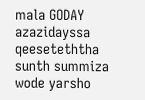mala GODAY azazidayssa qeeseteththa sunth summiza wode yarsho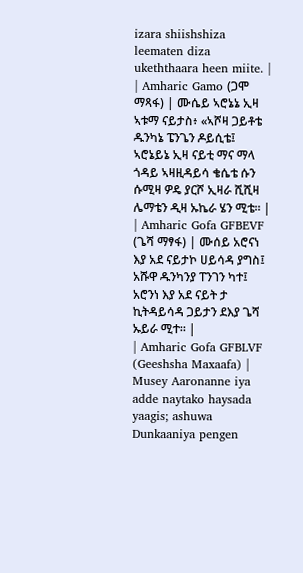izara shiishshiza leematen diza ukeththaara heen miite. |
| Amharic Gamo (ጋሞ ማጻፋ) | ሙሴይ ኣሮኔኔ ኢዛ ኣቱማ ናይታስ፥ «ኣሾዛ ጋይቶቴ ዱንካኔ ፔንጌን ዶይሲቴ፤ ኣሮኔይኔ ኢዛ ናይቲ ማና ማላ ጎዳይ ኣዛዚዳይሳ ቄሴቴ ሱን ሱሚዛ ዎዴ ያርሾ ኢዛራ ሺሺዛ ሌማቴን ዲዛ ኡኬራ ሄን ሚቴ። |
| Amharic Gofa GFBEVF (ጌሻ ማፃፋ) | ሙሰይ አሮናነ እያ አደ ናይታኮ ሀይሳዳ ያግስ፤ አሹዋ ዱንካንያ ፐንገን ካተ፤ አሮንነ እያ አደ ናይት ታ ኪትዳይሳዳ ጋይታን ደእያ ጌሻ ኡይራ ሚተ። |
| Amharic Gofa GFBLVF (Geeshsha Maxaafa) | Musey Aaronanne iya adde naytako haysada yaagis; ashuwa Dunkaaniya pengen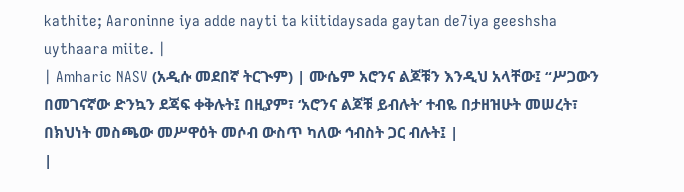kathite; Aaroninne iya adde nayti ta kiitidaysada gaytan de7iya geeshsha uythaara miite. |
| Amharic NASV (አዲሱ መደበኛ ትርጒም) | ሙሴም አሮንና ልጆቹን እንዲህ አላቸው፤ “ሥጋውን በመገናኛው ድንኳን ደጃፍ ቀቅሉት፤ በዚያም፣ ‘አሮንና ልጆቹ ይብሉት’ ተብዬ በታዘዝሁት መሠረት፣ በክህነት መስጫው መሥዋዕት መሶብ ውስጥ ካለው ኅብስት ጋር ብሉት፤ |
|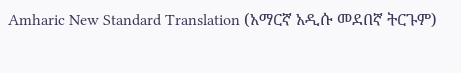Amharic New Standard Translation (አማርኛ አዲሱ መደበኛ ትርጉም)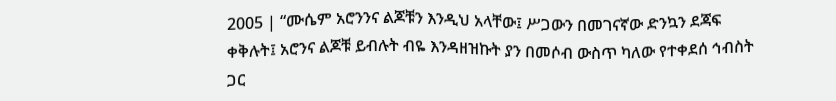2005 | “ሙሴም አሮንንና ልጆቹን እንዲህ አላቸው፤ ሥጋውን በመገናኛው ድንኳን ደጃፍ ቀቅሉት፤ አሮንና ልጆቹ ይብሉት ብዬ እንዳዘዝኩት ያን በመሶብ ውስጥ ካለው የተቀደሰ ኅብስት ጋር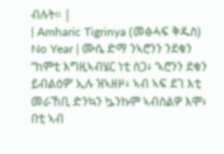ብሉት። |
| Amharic Tigrinya (መፅሓፍ ቅዱስ) No Year | ሙሴ ድማ ንኣሮንን ንደቁን “ከምቲ እግዚኣብሄር ነቲ ስጋ፥ ‘ኣሮንን ደቁን ይብልዕዎ’ ኢሉ ዝኣዘዞ፥ ኣብ ኣፍ ደገ እቲ መራኸቢ ድንኳን ኴንኩም ኣብስልዎ እሞ፥ በቲ ኣብ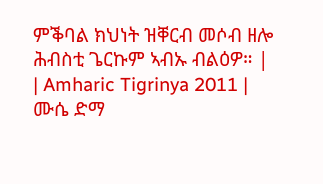ምቕባል ክህነት ዝቐርብ መሶብ ዘሎ ሕብስቲ ጌርኩም ኣብኡ ብልዕዎ። |
| Amharic Tigrinya 2011 | ሙሴ ድማ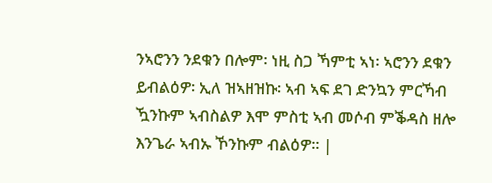ንኣሮንን ንደቁን በሎም፡ ነዚ ስጋ ኻምቲ ኣነ፡ ኣሮንን ደቁን ይብልዕዎ፡ ኢለ ዝኣዘዝኩ፡ ኣብ ኣፍ ደገ ድንኳን ምርኻብ ዃንኩም ኣብስልዎ እሞ ምስቲ ኣብ መሶብ ምቕዳስ ዘሎ እንጌራ ኣብኡ ኾንኩም ብልዕዎ። |